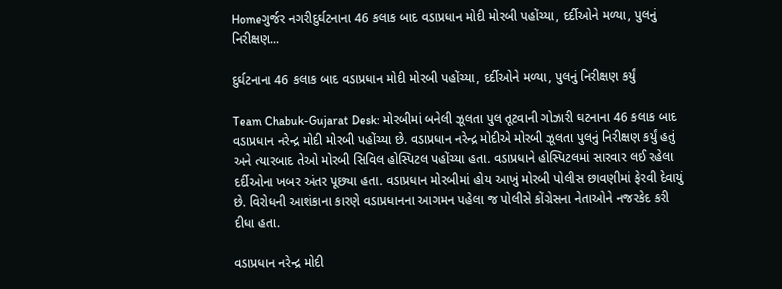Homeગુર્જર નગરીદુર્ઘટનાના 46 કલાક બાદ વડાપ્રધાન મોદી મોરબી પહોંચ્યા, દર્દીઓને મળ્યા, પુલનું નિરીક્ષણ...

દુર્ઘટનાના 46 કલાક બાદ વડાપ્રધાન મોદી મોરબી પહોંચ્યા, દર્દીઓને મળ્યા, પુલનું નિરીક્ષણ કર્યું

Team Chabuk-Gujarat Desk: મોરબીમાં બનેલી ઝૂલતા પુલ તૂટવાની ગોઝારી ઘટનાના 46 કલાક બાદ વડાપ્રધાન નરેન્દ્ર મોદી મોરબી પહોંચ્યા છે. વડાપ્રધાન નરેન્દ્ર મોદીએ મોરબી ઝૂલતા પુલનું નિરીક્ષણ કર્યું હતું અને ત્યારબાદ તેઓ મોરબી સિવિલ હોસ્પિટલ પહોંચ્યા હતા. વડાપ્રધાને હોસ્પિટલમાં સારવાર લઈ રહેલા દર્દીઓના ખબર અંતર પૂછ્યા હતા. વડાપ્રધાન મોરબીમાં હોય આખું મોરબી પોલીસ છાવણીમાં ફેરવી દેવાયું છે. વિરોધની આશંકાના કારણે વડાપ્રધાનના આગમન પહેલા જ પોલીસે કોંગ્રેસના નેતાઓને નજરકેદ કરી દીધા હતા.

વડાપ્રધાન નરેન્દ્ર મોદી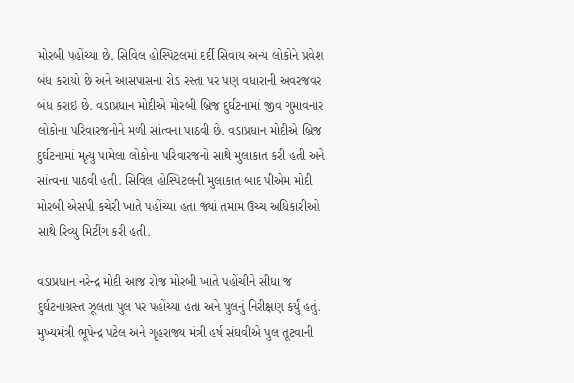મોરબી પહોંચ્યા છે. સિવિલ હોસ્પિટલમાં દર્દી સિવાય અન્ય લોકોને પ્રવેશ બંધ કરાયો છે અને આસપાસના રોડ રસ્તા પર પણ વધારાની અવરજવર બંધ કરાઇ છે. વડાપ્રધાન મોદીએ મોરબી બ્રિજ દુર્ઘટનામાં જીવ ગુમાવનાર લોકોના પરિવારજનોને મળી સાંત્વના પાઠવી છે. વડાપ્રધાન મોદીએ બ્રિજ દુર્ઘટનામાં મૃત્યુ પામેલા લોકોના પરિવારજનો સાથે મુલાકાત કરી હતી અને સાંત્વના પાઠવી હતી. સિવિલ હોસ્પિટલની મુલાકાત બાદ પીએમ મોદી મોરબી એસપી કચેરી ખાતે પહોંચ્યા હતા જ્યાં તમામ ઉચ્ચ અધિકારીઓ સાથે રિવ્યુ મિટીંગ કરી હતી.

વડાપ્રધાન નરેન્દ્ર મોદી આજ રોજ મોરબી ખાતે પહોંચીને સીધા જ દુર્ઘટનાગ્રસ્ત ઝૂલતા પુલ પર પહોંચ્યા હતા અને પુલનું નિરીક્ષણ કર્યું હતું. મુખ્યમંત્રી ભૂપેન્દ્ર પટેલ અને ગૃહરાજ્ય મંત્રી હર્ષ સંઘવીએ પુલ તૂટવાની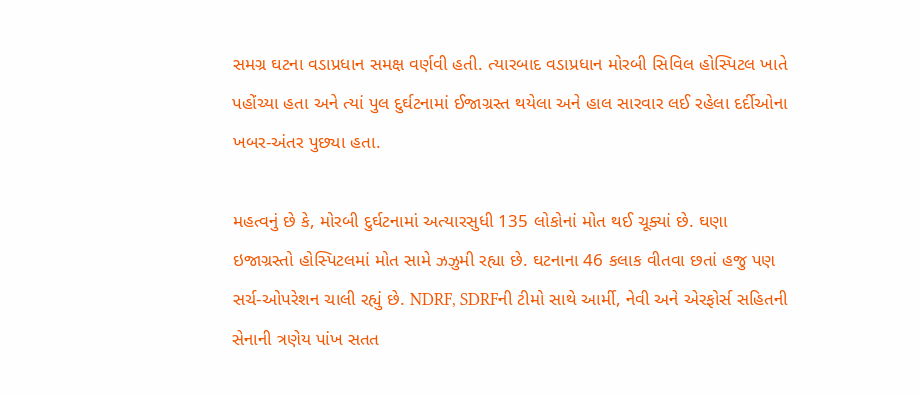સમગ્ર ઘટના વડાપ્રધાન સમક્ષ વર્ણવી હતી. ત્યારબાદ વડાપ્રધાન મોરબી સિવિલ હોસ્પિટલ ખાતે પહોંચ્યા હતા અને ત્યાં પુલ દુર્ઘટનામાં ઈજાગ્રસ્ત થયેલા અને હાલ સારવાર લઈ રહેલા દર્દીઓના ખબર-અંતર પુછ્યા હતા.

મહત્વનું છે કે, મોરબી દુર્ઘટનામાં અત્યારસુધી 135 લોકોનાં મોત થઈ ચૂક્યાં છે. ઘણા ઇજાગ્રસ્તો હોસ્પિટલમાં મોત સામે ઝઝુમી રહ્યા છે. ઘટનાના 46 કલાક વીતવા છતાં હજુ પણ સર્ચ-ઓપરેશન ચાલી રહ્યું છે. NDRF, SDRFની ટીમો સાથે આર્મી, નેવી અને એરફોર્સ સહિતની સેનાની ત્રણેય પાંખ સતત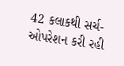42 કલાકથી સર્ચ-ઓપરેશન કરી રહી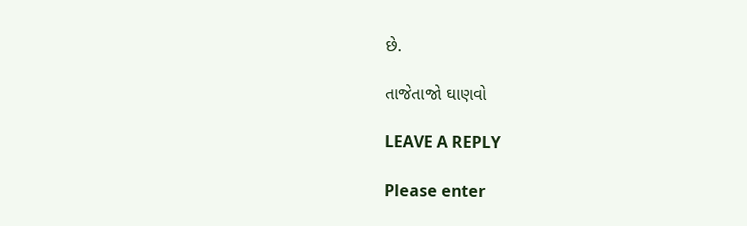છે.

તાજેતાજો ઘાણવો

LEAVE A REPLY

Please enter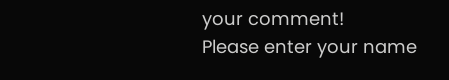your comment!
Please enter your name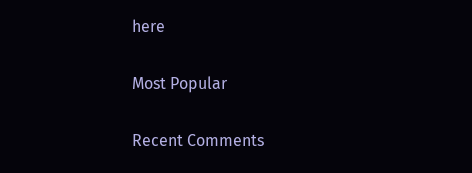here

Most Popular

Recent Comments